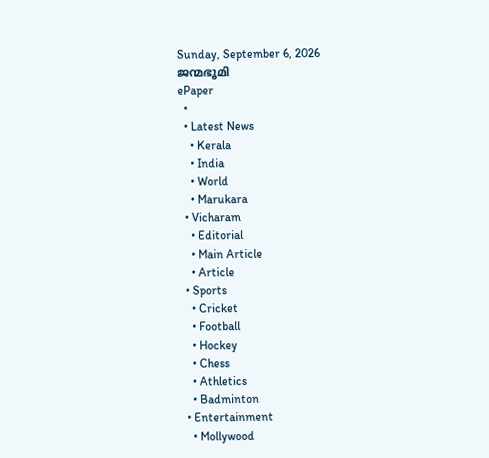Sunday, September 6, 2026
ജന്മഭൂമി
ePaper
  •
  • Latest News
    • Kerala
    • India
    • World
    • Marukara
  • Vicharam
    • Editorial
    • Main Article
    • Article
  • Sports
    • Cricket
    • Football
    • Hockey
    • Chess
    • Athletics
    • Badminton
  • Entertainment
    • Mollywood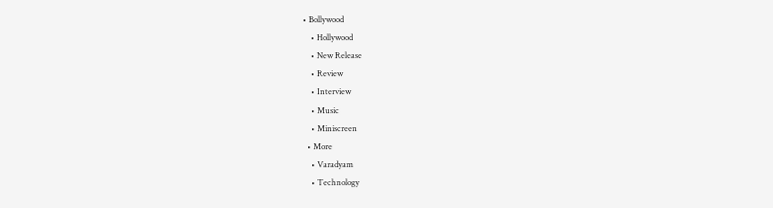• Bollywood
    • Hollywood
    • New Release
    • Review
    • Interview
    • Music
    • Miniscreen
  • More
    • Varadyam
    • Technology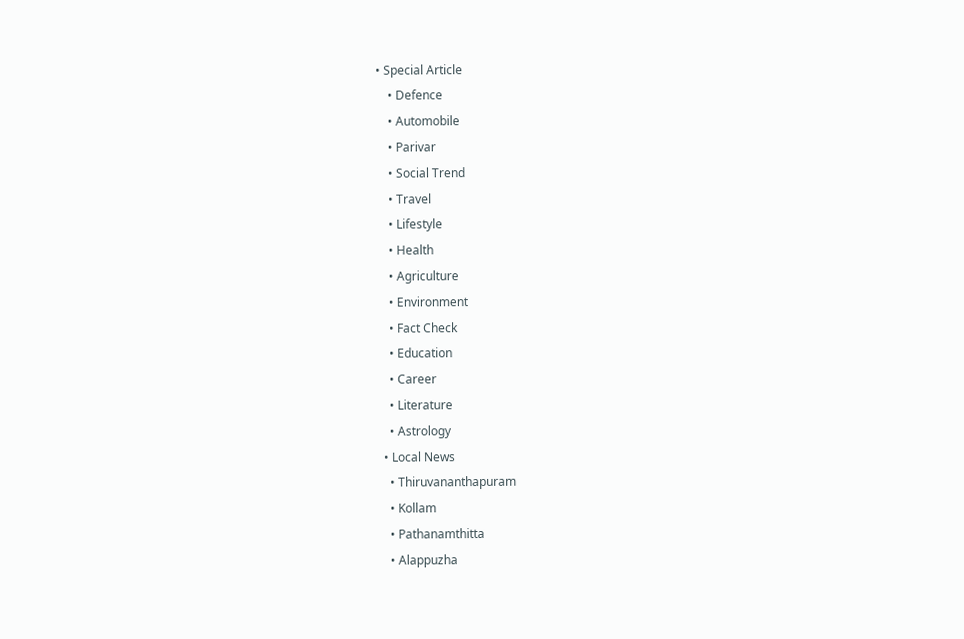• Special Article
    • Defence
    • Automobile
    • Parivar
    • Social Trend
    • Travel
    • Lifestyle
    • Health
    • Agriculture
    • Environment
    • Fact Check
    • Education
    • Career
    • Literature
    • Astrology
  • Local News
    • Thiruvananthapuram
    • Kollam
    • Pathanamthitta
    • Alappuzha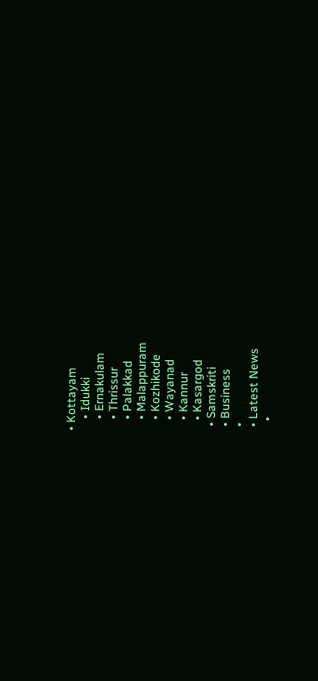• Kottayam
    • Idukki
    • Ernakulam
    • Thrissur
    • Palakkad
    • Malappuram
    • Kozhikode
    • Wayanad
    • Kannur
    • Kasargod
  • Samskriti
  • Business
  •
  • Latest News
    •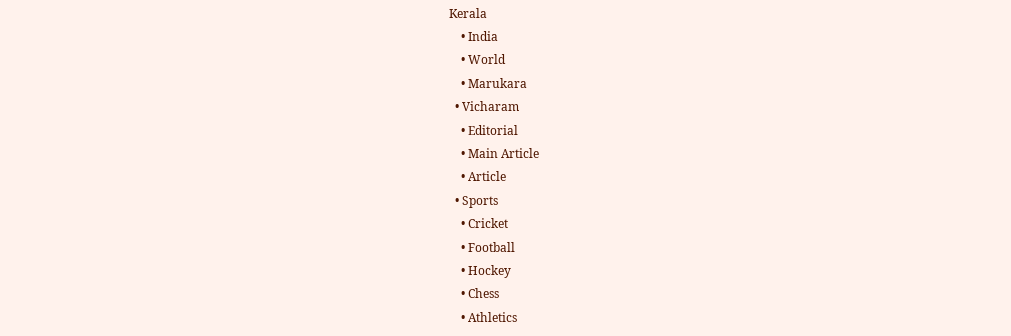Kerala
    • India
    • World
    • Marukara
  • Vicharam
    • Editorial
    • Main Article
    • Article
  • Sports
    • Cricket
    • Football
    • Hockey
    • Chess
    • Athletics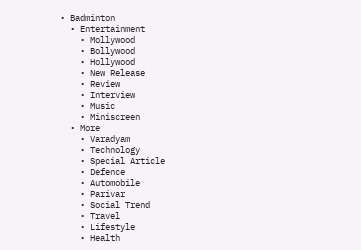• Badminton
  • Entertainment
    • Mollywood
    • Bollywood
    • Hollywood
    • New Release
    • Review
    • Interview
    • Music
    • Miniscreen
  • More
    • Varadyam
    • Technology
    • Special Article
    • Defence
    • Automobile
    • Parivar
    • Social Trend
    • Travel
    • Lifestyle
    • Health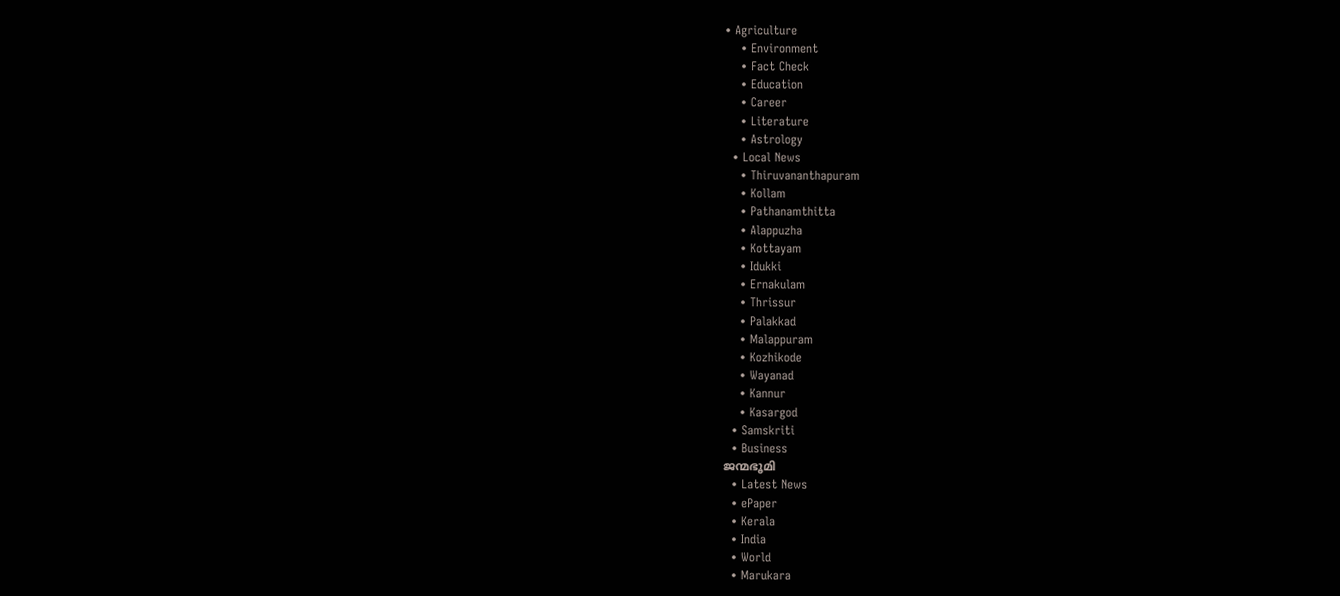• Agriculture
    • Environment
    • Fact Check
    • Education
    • Career
    • Literature
    • Astrology
  • Local News
    • Thiruvananthapuram
    • Kollam
    • Pathanamthitta
    • Alappuzha
    • Kottayam
    • Idukki
    • Ernakulam
    • Thrissur
    • Palakkad
    • Malappuram
    • Kozhikode
    • Wayanad
    • Kannur
    • Kasargod
  • Samskriti
  • Business
ജന്മഭൂമി
  • Latest News
  • ePaper
  • Kerala
  • India
  • World
  • Marukara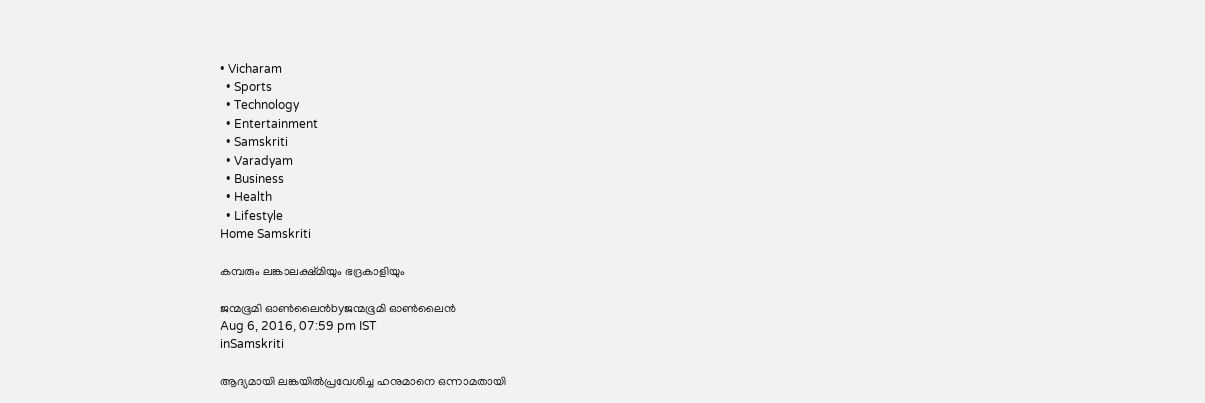• Vicharam
  • Sports
  • Technology
  • Entertainment
  • Samskriti
  • Varadyam
  • Business
  • Health
  • Lifestyle
Home Samskriti

കമ്പരും ലങ്കാലക്ഷ്മിയും ഭദ്രകാളിയും

ജന്മഭൂമി ഓണ്‍ലൈന്‍byജന്മഭൂമി ഓണ്‍ലൈന്‍
Aug 6, 2016, 07:59 pm IST
inSamskriti

ആദ്യമായി ലങ്കയിൽപ്രവേശിച്ച ഹനുമാനെ ഒന്നാമതായി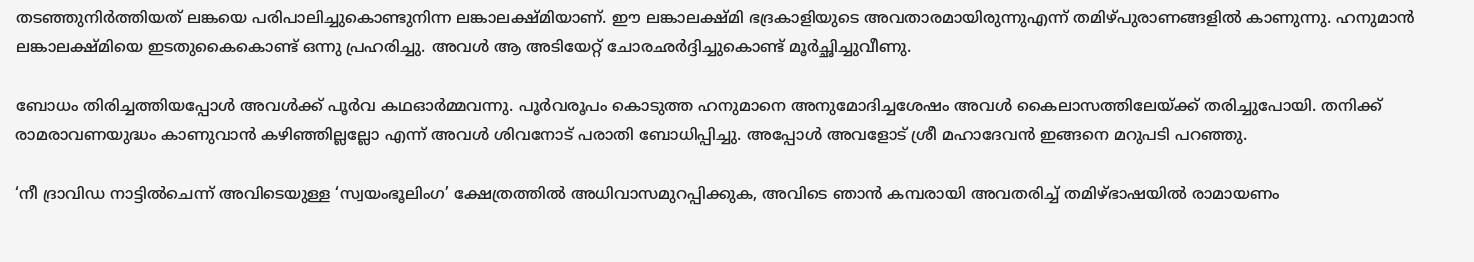തടഞ്ഞുനിർത്തിയത് ലങ്കയെ പരിപാലിച്ചുകൊണ്ടുനിന്ന ലങ്കാലക്ഷ്മിയാണ്. ഈ ലങ്കാലക്ഷ്മി ഭദ്രകാളിയുടെ അവതാരമായിരുന്നുഎന്ന് തമിഴ്പുരാണങ്ങളിൽ കാണുന്നു. ഹനുമാൻ ലങ്കാലക്ഷ്മിയെ ഇടതുകൈകൊണ്ട് ഒന്നു പ്രഹരിച്ചു. അവൾ ആ അടിയേറ്റ് ചോരഛർദ്ദിച്ചുകൊണ്ട് മൂർച്ഛിച്ചുവീണു.

ബോധം തിരിച്ചത്തിയപ്പോൾ അവൾക്ക് പൂർവ കഥഓർമ്മവന്നു. പൂർവരൂപം കൊടുത്ത ഹനുമാനെ അനുമോദിച്ചശേഷം അവൾ കൈലാസത്തിലേയ്‌ക്ക് തരിച്ചുപോയി. തനിക്ക് രാമരാവണയുദ്ധം കാണുവാൻ കഴിഞ്ഞില്ലല്ലോ എന്ന് അവൾ ശിവനോട് പരാതി ബോധിപ്പിച്ചു. അപ്പോൾ അവളോട് ശ്രീ മഹാദേവൻ ഇങ്ങനെ മറുപടി പറഞ്ഞു.

‘നീ ദ്രാവിഡ നാട്ടിൽചെന്ന് അവിടെയുള്ള ‘സ്വയംഭൂലിംഗ’ ക്ഷേത്രത്തിൽ അധിവാസമുറപ്പിക്കുക, അവിടെ ഞാൻ കമ്പരായി അവതരിച്ച് തമിഴ്ഭാഷയിൽ രാമായണം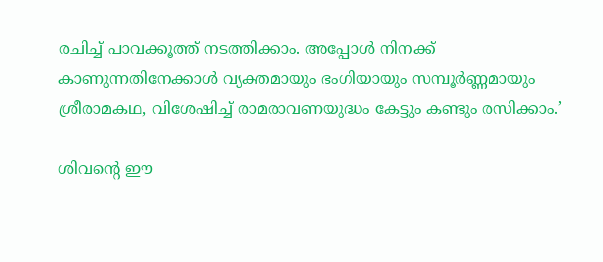രചിച്ച് പാവക്കൂത്ത് നടത്തിക്കാം. അപ്പോൾ നിനക്ക് കാണുന്നതിനേക്കാൾ വ്യക്തമായും ഭംഗിയായും സമ്പൂർണ്ണമായും ശ്രീരാമകഥ, വിശേഷിച്ച് രാമരാവണയുദ്ധം കേട്ടും കണ്ടും രസിക്കാം.’

ശിവന്റെ ഈ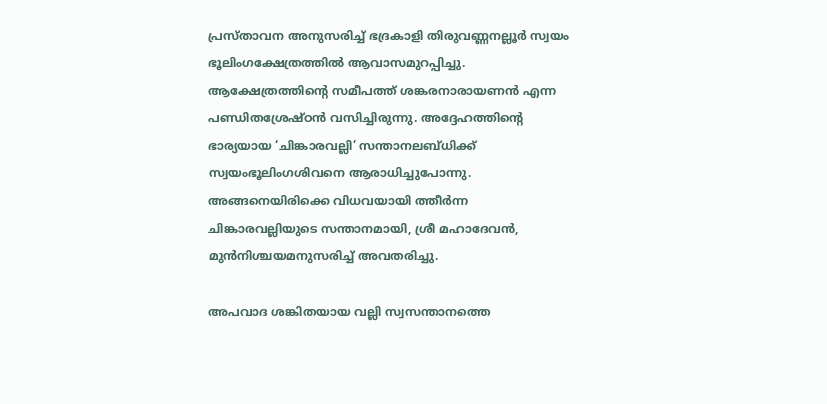പ്രസ്താവന അനുസരിച്ച് ഭദ്രകാളി തിരുവണ്ണനല്ലൂർ സ്വയം ഭൂലിംഗക്ഷേത്രത്തിൽ ആവാസമുറപ്പിച്ചു. ആക്ഷേത്രത്തിന്റെ സമീപത്ത് ശങ്കരനാരായണൻ എന്ന പണ്ഡിതശ്രേഷ്ഠൻ വസിച്ചിരുന്നു. അദ്ദേഹത്തിന്റെ ഭാര്യയായ ‘ചിങ്കാരവല്ലി’ സന്താനലബ്ധിക്ക് സ്വയംഭൂലിംഗശിവനെ ആരാധിച്ചുപോന്നു. അങ്ങനെയിരിക്കെ വിധവയായി ത്തീർന്ന ചിങ്കാരവല്ലിയുടെ സന്താനമായി, ശ്രീ മഹാദേവൻ, മുൻനിശ്ചയമനുസരിച്ച് അവതരിച്ചു.

അപവാദ ശങ്കിതയായ വല്ലി സ്വസന്താനത്തെ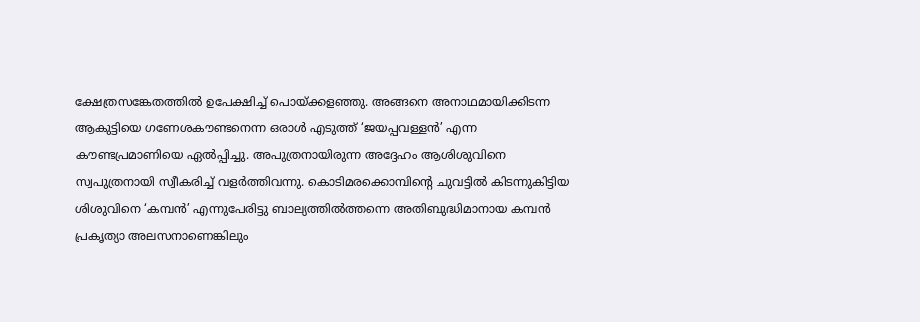ക്ഷേത്രസങ്കേതത്തിൽ ഉപേക്ഷിച്ച് പൊയ്‌ക്കളഞ്ഞു. അങ്ങനെ അനാഥമായിക്കിടന്ന ആകുട്ടിയെ ഗണേശകൗണ്ടനെന്ന ഒരാൾ എടുത്ത് ‘ജയപ്പവള്ളൻ’ എന്ന കൗണ്ടപ്രമാണിയെ ഏൽപ്പിച്ചു. അപുത്രനായിരുന്ന അദ്ദേഹം ആശിശുവിനെ സ്വപുത്രനായി സ്വീകരിച്ച് വളർത്തിവന്നു. കൊടിമരക്കൊമ്പിന്റെ ചുവട്ടിൽ കിടന്നുകിട്ടിയ ശിശുവിനെ ‘കമ്പൻ’ എന്നുപേരിട്ടു ബാല്യത്തിൽത്തന്നെ അതിബുദ്ധിമാനായ കമ്പൻ പ്രകൃത്യാ അലസനാണെങ്കിലും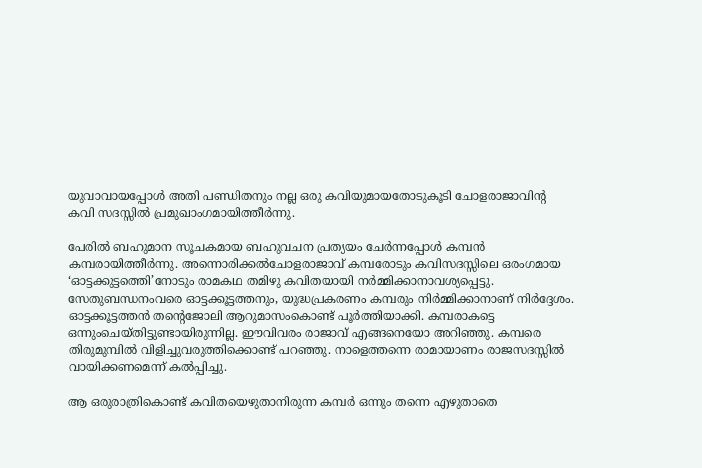യുവാവായപ്പോൾ അതി പണ്ഡിതനും നല്ല ഒരു കവിയുമായതോടുകൂടി ചോളരാജാവിന്റ കവി സദസ്സിൽ പ്രമുഖാംഗമായിത്തീർന്നു.

പേരിൽ ബഹുമാന സൂചകമായ ബഹുവചന പ്രത്യയം ചേർന്നപ്പോൾ കമ്പൻ കമ്പരായിത്തീർന്നു. അന്നൊരിക്കൽചോളരാജാവ് കമ്പരോടും കവിസദസ്സിലെ ഒരംഗമായ ‘ഓട്ടക്കുട്ടത്തെി’നോടും രാമകഥ തമിഴു കവിതയായി നർമ്മിക്കാനാവശ്യപ്പെട്ടു. സേതുബന്ധനംവരെ ഓട്ടക്കൂട്ടത്തനും, യുദ്ധപ്രകരണം കമ്പരും നിർമ്മിക്കാനാണ് നിർദ്ദേശം. ഓട്ടക്കൂട്ടത്തൻ തന്റെജോലി ആറുമാസംകൊണ്ട് പൂർത്തിയാക്കി. കമ്പരാകട്ടെ ഒന്നുംചെയ്തിട്ടുണ്ടായിരുന്നില്ല. ഈവിവരം രാജാവ് എങ്ങനെയോ അറിഞ്ഞു. കമ്പരെ തിരുമുമ്പിൽ വിളിച്ചുവരുത്തിക്കൊണ്ട് പറഞ്ഞു. നാളെത്തന്നെ രാമായാണം രാജസദസ്സിൽ വായിക്കണമെന്ന് കൽപ്പിച്ചു.

ആ ഒരുരാത്രികൊണ്ട് കവിതയെഴുതാനിരുന്ന കമ്പർ ഒന്നും തന്നെ എഴുതാതെ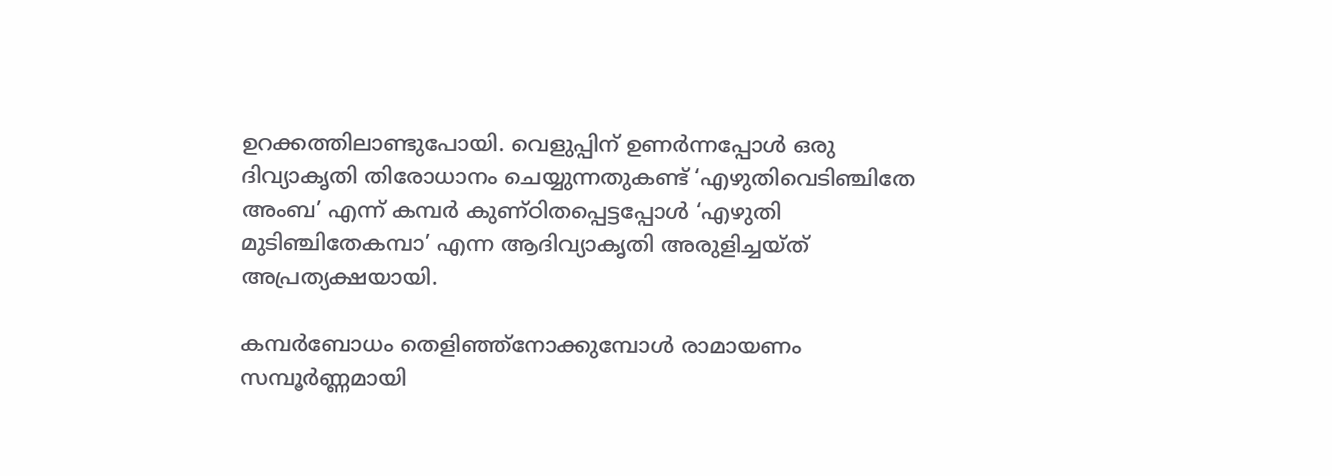ഉറക്കത്തിലാണ്ടുപോയി. വെളുപ്പിന് ഉണർന്നപ്പോൾ ഒരു ദിവ്യാകൃതി തിരോധാനം ചെയ്യുന്നതുകണ്ട് ‘എഴുതിവെടിഞ്ചിതേ അംബ’ എന്ന് കമ്പർ കുണ്ഠിതപ്പെട്ടപ്പോൾ ‘എഴുതി മുടിഞ്ചിതേകമ്പാ’ എന്ന ആദിവ്യാകൃതി അരുളിച്ചയ്ത് അപ്രത്യക്ഷയായി.

കമ്പർബോധം തെളിഞ്ഞ്‌നോക്കുമ്പോൾ രാമായണം സമ്പൂർണ്ണമായി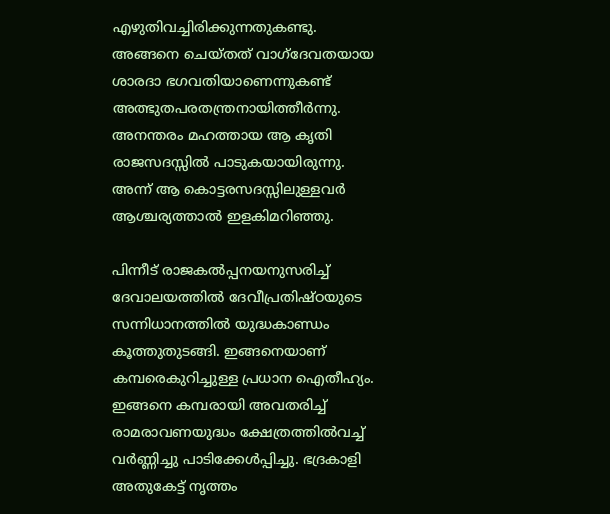എഴുതിവച്ചിരിക്കുന്നതുകണ്ടു. അങ്ങനെ ചെയ്തത് വാഗ്‌ദേവതയായ ശാരദാ ഭഗവതിയാണെന്നുകണ്ട് അത്ഭുതപരതന്ത്രനായിത്തീർന്നു. അനന്തരം മഹത്തായ ആ കൃതി രാജസദസ്സിൽ പാടുകയായിരുന്നു. അന്ന് ആ കൊട്ടരസദസ്സിലുള്ളവർ ആശ്ചര്യത്താൽ ഇളകിമറിഞ്ഞു.

പിന്നീട് രാജകൽപ്പനയനുസരിച്ച് ദേവാലയത്തിൽ ദേവീപ്രതിഷ്ഠയുടെ സന്നിധാനത്തിൽ യുദ്ധകാണ്ഡം കൂത്തുതുടങ്ങി. ഇങ്ങനെയാണ് കമ്പരെകുറിച്ചുള്ള പ്രധാന ഐതീഹ്യം. ഇങ്ങനെ കമ്പരായി അവതരിച്ച് രാമരാവണയുദ്ധം ക്ഷേത്രത്തിൽവച്ച് വർണ്ണിച്ചു പാടിക്കേൾപ്പിച്ചു. ഭദ്രകാളി അതുകേട്ട് നൃത്തം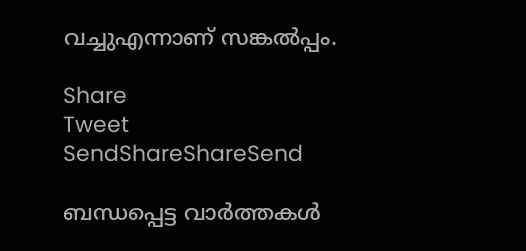വച്ചുഎന്നാണ് സങ്കൽപ്പം.

Share
Tweet
SendShareShareSend

ബന്ധപ്പെട്ട വാര്‍ത്തകള്‍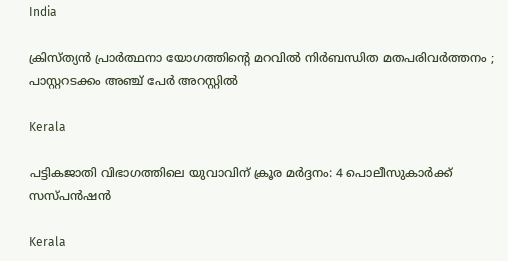India

ക്രിസ്ത്യൻ പ്രാർത്ഥനാ യോഗത്തിന്റെ മറവിൽ നിർബന്ധിത മതപരിവർത്തനം ; പാസ്റ്ററടക്കം അഞ്ച് പേർ അറസ്റ്റിൽ

Kerala

പട്ടികജാതി വിഭാഗത്തിലെ യുവാവിന് ക്രൂര മര്‍ദ്ദനം: 4 പൊലീസുകാര്‍ക്ക് സസ്പന്‍ഷന്‍

Kerala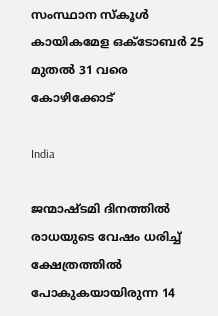സംസ്ഥാന സ്‌കൂള്‍ കായികമേള ഒക്ടോബര്‍ 25 മുതല്‍ 31 വരെ കോഴിക്കോട്

India

ജന്മാഷ്ടമി ദിനത്തിൽ രാധയുടെ വേഷം ധരിച്ച് ക്ഷേത്രത്തിൽ പോകുകയായിരുന്ന 14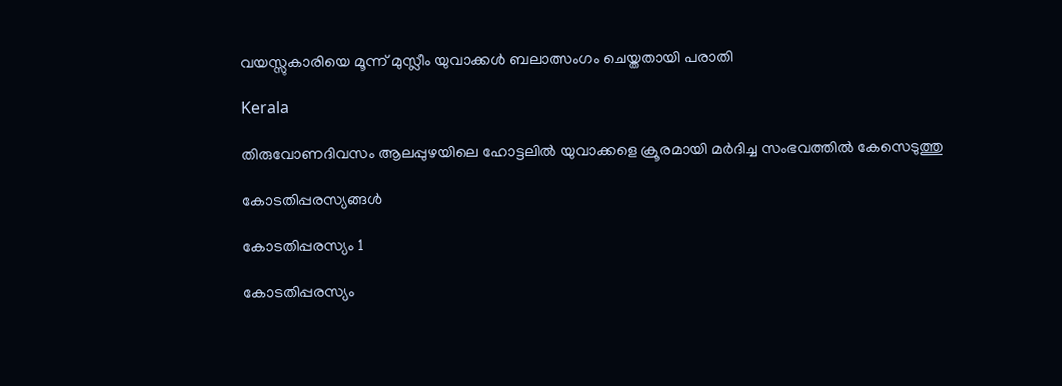വയസ്സുകാരിയെ മൂന്ന് മുസ്ലീം യുവാക്കൾ ബലാത്സംഗം ചെയ്തതായി പരാതി

Kerala

തിരുവോണദിവസം ആലപ്പുഴയിലെ ഹോട്ടലില്‍ യുവാക്കളെ ക്രൂരമായി മര്‍ദിച്ച സംഭവത്തില്‍ കേസെടുത്തു

കോടതിപ്പരസ്യങ്ങള്‍

കോടതിപ്പരസ്യം 1

കോടതിപ്പരസ്യം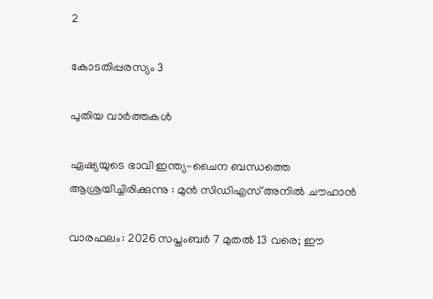2

കോടതിപ്പരസ്യം 3

പുതിയ വാര്‍ത്തകള്‍

ഏഷ്യയുടെ ഭാവി ഇന്ത്യ-ചൈന ബന്ധത്തെ ആശ്രയിച്ചിരിക്കുന്നു : മുൻ സിഡിഎസ് അനിൽ ചൗഹാൻ

വാരഫലം: 2026 സപ്തംബര്‍ 7 മുതല്‍ 13 വരെ; ഈ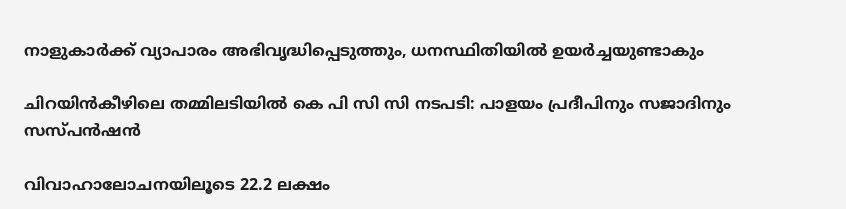നാളുകാര്‍ക്ക് വ്യാപാരം അഭിവൃദ്ധിപ്പെടുത്തും, ധനസ്ഥിതിയില്‍ ഉയര്‍ച്ചയുണ്ടാകും

ചിറയിന്‍കീഴിലെ തമ്മിലടിയില്‍ കെ പി സി സി നടപടി: പാളയം പ്രദീപിനും സജാദിനും സസ്പന്‍ഷന്‍

വിവാഹാലോചനയിലൂടെ 22.2 ലക്ഷം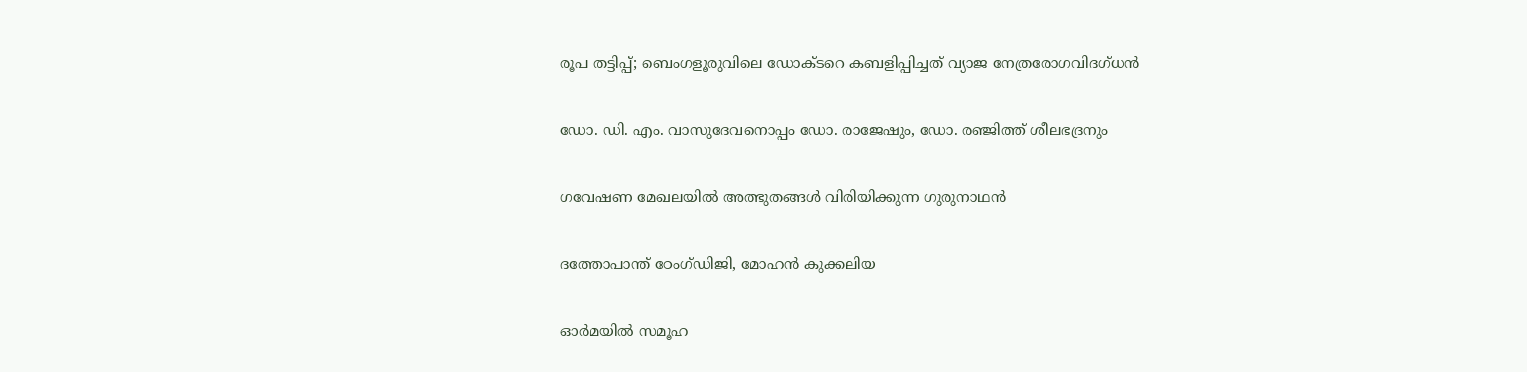രൂപ തട്ടിപ്പ്; ബെംഗളൂരുവിലെ ഡോക്ടറെ കബളിപ്പിച്ചത് വ്യാജ നേത്രരോഗവിദഗ്ധൻ

ഡോ. ഡി. എം. വാസുദേവനൊപ്പം ഡോ. രാജേഷും, ഡോ. രഞ്ജിത്ത് ശീലഭദ്രനും

ഗവേഷണ മേഖലയില്‍ അത്ഭുതങ്ങള്‍ വിരിയിക്കുന്ന ഗുരുനാഥന്‍

ദത്തോപാന്ത് ഠേംഗ്ഡിജി, മോഹന്‍ കുക്കലിയ

ഓര്‍മയില്‍ സമൂഹ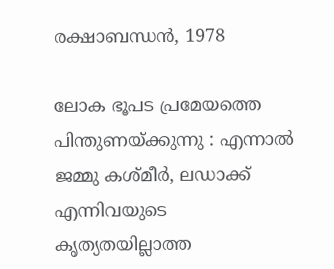രക്ഷാബന്ധന്‍, 1978

ലോക ഭൂപട പ്രമേയത്തെ പിന്തുണയ്‌ക്കുന്നു : എന്നാൽ ജമ്മു കശ്മീർ, ലഡാക്ക് എന്നിവയുടെ കൃത്യതയില്ലാത്ത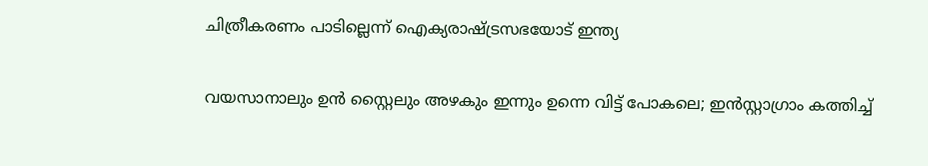ചിത്രീകരണം പാടില്ലെന്ന് ഐക്യരാഷ്‌ട്രസഭയോട് ഇന്ത്യ

വയസാനാലും ഉൻ സ്റ്റൈലും അഴകും ഇന്നും ഉന്നെ വിട്ട് പോകലെ; ഇന്‍സ്റ്റാഗ്രാം കത്തിച്ച്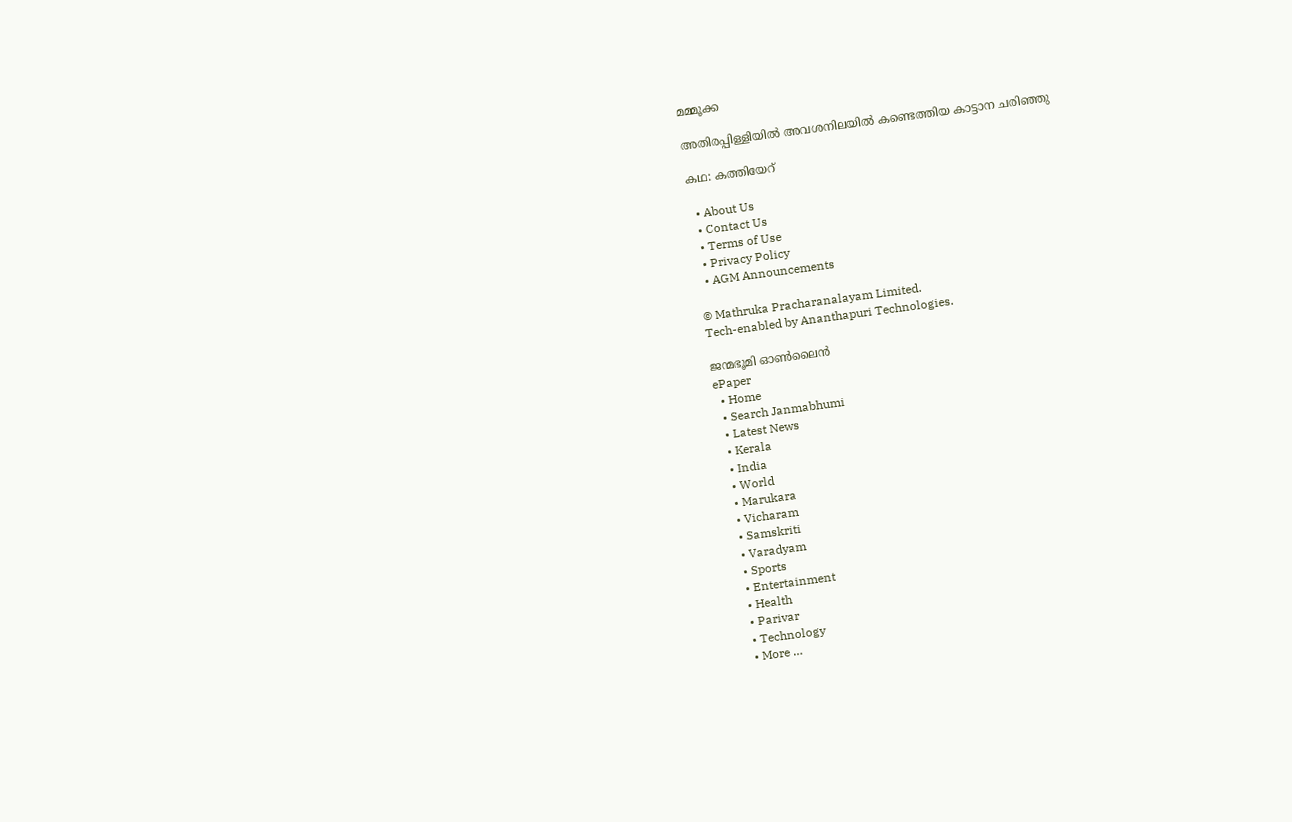മമ്മൂക്ക

അതിരപ്പിള്ളിയില്‍ അവശനിലയില്‍ കണ്ടെത്തിയ കാട്ടാന ചരിഞ്ഞു

കഥ: കത്തിയേറ്

  • About Us
  • Contact Us
  • Terms of Use
  • Privacy Policy
  • AGM Announcements

© Mathruka Pracharanalayam Limited.
Tech-enabled by Ananthapuri Technologies.

ജന്മഭൂമി ഓണ്‍ലൈന്‍
ePaper
  • Home
  • Search Janmabhumi
  • Latest News
  • Kerala
  • India
  • World
  • Marukara
  • Vicharam
  • Samskriti
  • Varadyam
  • Sports
  • Entertainment
  • Health
  • Parivar
  • Technology
  • More …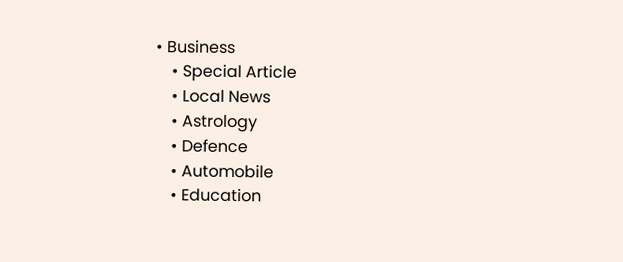• Business
    • Special Article
    • Local News
    • Astrology
    • Defence
    • Automobile
    • Education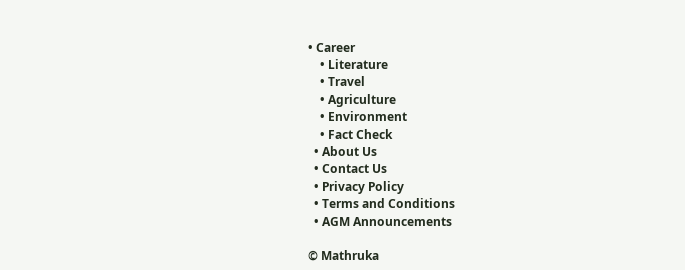• Career
    • Literature
    • Travel
    • Agriculture
    • Environment
    • Fact Check
  • About Us
  • Contact Us
  • Privacy Policy
  • Terms and Conditions
  • AGM Announcements

© Mathruka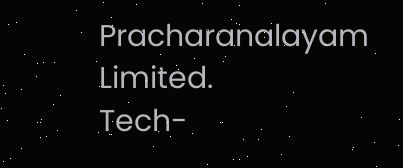Pracharanalayam Limited.
Tech-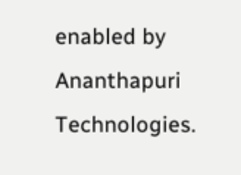enabled by Ananthapuri Technologies.